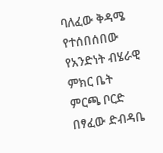ባለፈው ቅዳሜ የተሰበሰበው የአንድነት ብሄራዊ ምክር ቤት ምርጫ ቦርድ በፃፈው ድብዳቤ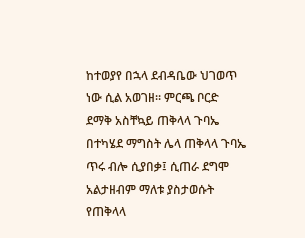ከተወያየ በኋላ ደብዳቤው ህገወጥ ነው ሲል አወገዘ። ምርጫ ቦርድ ደማቅ አስቸኳይ ጠቅላላ ጉባኤ በተካሄደ ማግስት ሌላ ጠቅላላ ጉባኤ ጥሩ ብሎ ሲያበቃ፤ ሲጠራ ደግሞ አልታዘብም ማለቱ ያስታወሱት የጠቅላላ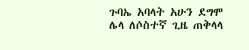ጉባኤ አባላት አሁን ደግሞ ሌላ ለሶስተኛ ጊዜ ጠቅላላ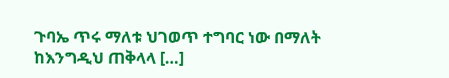ጉባኤ ጥሩ ማለቱ ህገወጥ ተግባር ነው በማለት ከእንግዲህ ጠቅላላ […]